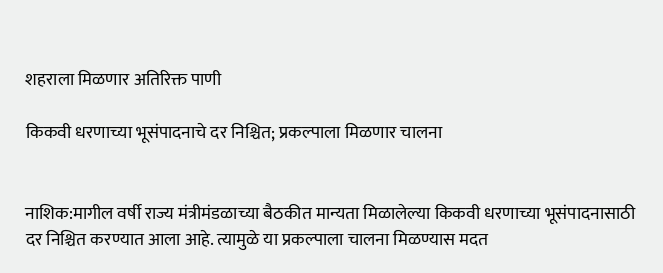शहराला मिळणार अतिरिक्त पाणी

किकवी धरणाच्या भूसंपादनाचे दर निश्चित; प्रकल्पाला मिळणार चालना


नाशिक:मागील वर्षी राज्य मंत्रीमंडळाच्या बैठकीत मान्यता मिळालेल्या किकवी धरणाच्या भूसंपादनासाठी दर निश्चित करण्यात आला आहे. त्यामुळे या प्रकल्पाला चालना मिळण्यास मदत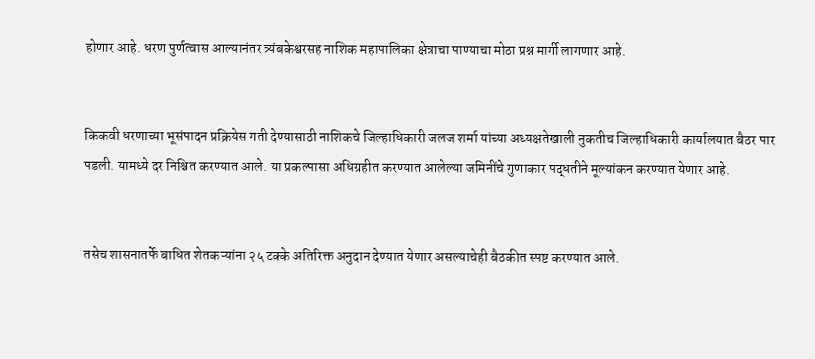होणार आहे. धरण पुर्णत्वास आल्यानंतर त्र्यंबकेश्वरसह नाशिक महापालिका क्षेत्राचा पाण्याचा मोठा प्रश्न मार्गी लागणार आहे.


किकवी धरणाच्या भूसंपादन प्रक्रियेस गती देण्यासाठी नाशिकचे जिल्हाधिकारी जलज शर्मा यांच्या अध्यक्षतेखाली नुकतीच जिल्हाधिकारी कार्यालयात बैठर पार पडली. यामध्ये दर निश्चित करण्यात आले. या प्रकल्पासा अधिग्रहीत करण्यात आलेल्या जमिनींचे गुणाकार पद्धतीने मूल्यांकन करण्यात येणार आहे.


तसेच शासनातर्फे बाधित शेतकऱ्यांना २५ टक्के अतिरिक्त अनुदान देण्यात येणार असल्याचेही बैठकीत स्पष्ट करण्यात आले.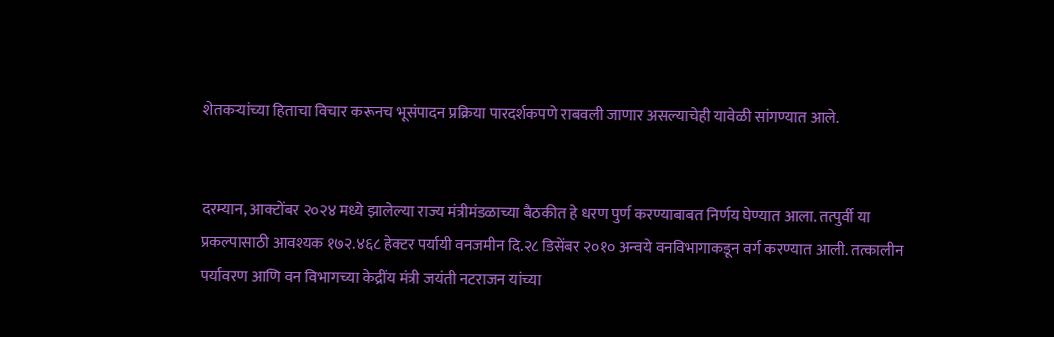शेतकऱ्यांच्या हिताचा विचार करूनच भूसंपादन प्रक्रिया पारदर्शकपणे राबवली जाणार असल्याचेही यावेळी सांगण्यात आले.


दरम्यान, आक्टोंबर २०२४ मध्ये झालेल्या राज्य मंत्रीमंडळाच्या बैठकीत हे धरण पुर्ण करण्याबाबत निर्णय घेण्यात आला. तत्पुर्वी या प्रकल्पासाठी आवश्यक १७२.४६८ हेक्टर पर्यायी वनजमीन दि.२८ डिसेंबर २०१० अन्वये वनविभागाकडून वर्ग करण्यात आली. तत्कालीन पर्यावरण आणि वन विभागच्या केद्रींय मंत्री जयंती नटराजन यांच्या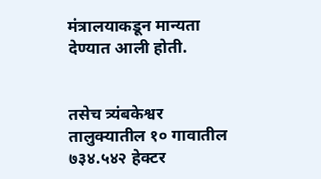मंत्रालयाकडून मान्यता देण्यात आली होती.


तसेच त्र्यंबकेश्वर तालुक्यातील १० गावातील ७३४.५४२ हेक्टर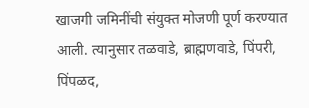खाजगी जमिनींची संयुक्त मोजणी पूर्ण करण्यात आली. त्यानुसार तळवाडे, ब्राह्मणवाडे, पिंपरी, पिंपळद,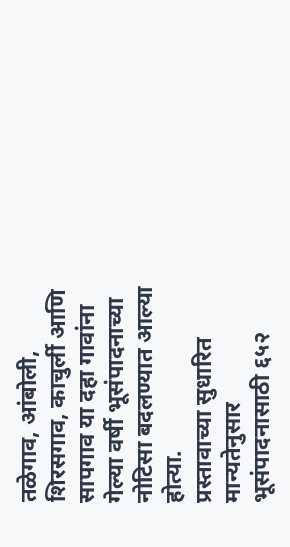तळेगाव, आंबोली, शिरसगाव, काचुर्ली आणि सापगाव या दहा गावांना गेल्या वर्षी भूसंपादनाच्या नोटिसा बदलण्यात आल्या होत्या.
प्रस्तावाच्या सुधारित मान्यतेनुसार भूसंपादनासाठी ६५२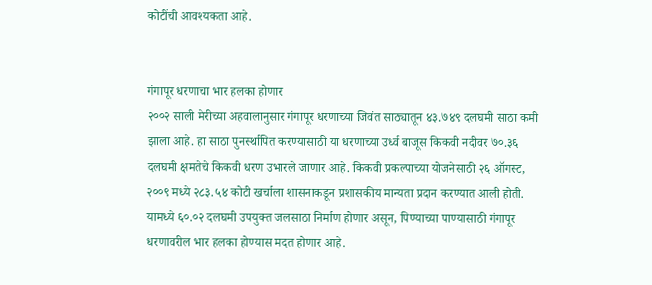कोटींची आवश्यकता आहे.


गंगापूर धरणाचा भार हलका होणार
२००२ साली मेरीच्या अहवालानुसार गंगापूर धरणाच्या जिवंत साठ्यातून ४३.७४९ दलघमी साठा कमी झाला आहे. हा साठा पुनर्स्थापित करण्यासाठी या धरणाच्या उर्ध्व बाजूस किकवी नदीवर ७०.३६ दलघमी क्षमतेचे किकवी धरण उभारले जाणार आहे. किकवी प्रकल्पाच्या योजनेसाठी २६ ऑगस्ट, २००९ मध्ये २८३.५४ कोटी खर्चाला शासनाकडून प्रशासकीय मान्यता प्रदान करण्यात आली होती. यामध्ये ६०.०२ दलघमी उपयुक्त जलसाठा निर्माण होणार असून, पिण्याच्या पाण्यासाठी गंगापूर धरणावरील भार हलका होण्यास मदत होणार आहे.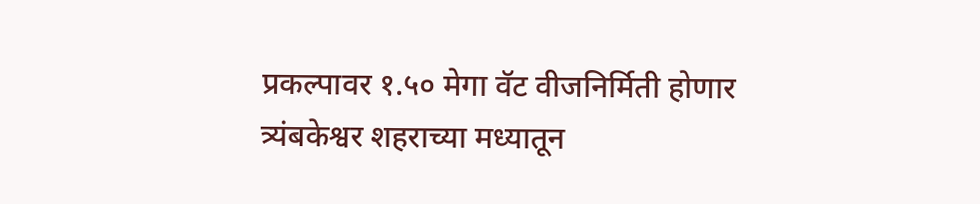प्रकल्पावर १.५० मेगा वॅट वीजनिर्मिती होणार
त्र्यंबकेश्वर शहराच्या मध्यातून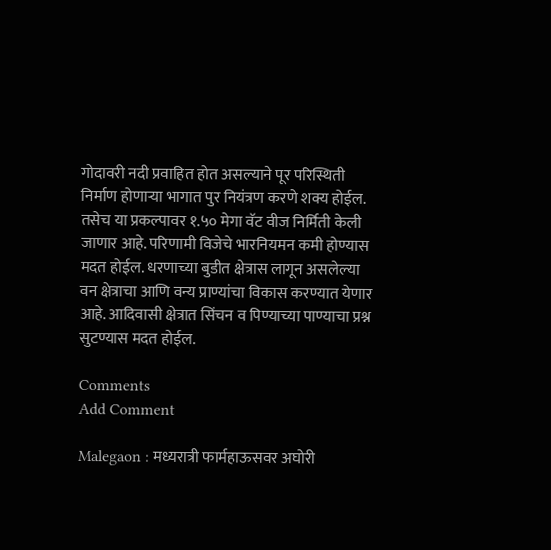गोदावरी नदी प्रवाहित होत असल्याने पूर परिस्थिती निर्माण होणाऱ्या भागात पुर नियंत्रण करणे शक्य होईल. तसेच या प्रकल्पावर १.५० मेगा वॅट वीज निर्मिती केली जाणार आहे. परिणामी विजेचे भारनियमन कमी होण्यास मदत होईल. धरणाच्या बुडीत क्षेत्रास लागून असलेल्या वन क्षेत्राचा आणि वन्य प्राण्यांचा विकास करण्यात येणार आहे. आदिवासी क्षेत्रात सिंचन व पिण्याच्या पाण्याचा प्रश्न सुटण्यास मदत होईल.

Comments
Add Comment

Malegaon : मध्यरात्री फार्महाऊसवर अघोरी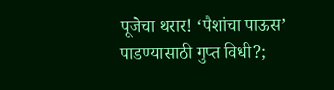पूजेचा थरार! ‘पैशांचा पाऊस’ पाडण्यासाठी गुप्त विधी?;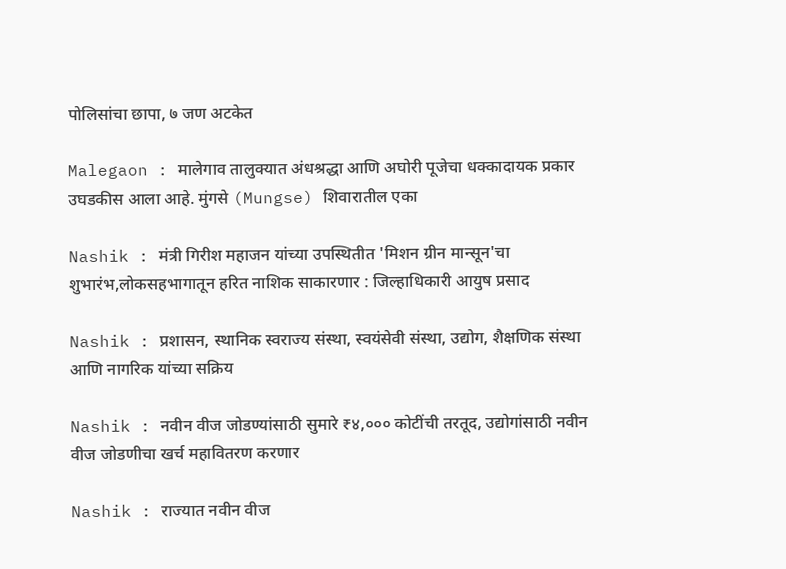पोलिसांचा छापा, ७ जण अटकेत

Malegaon : मालेगाव तालुक्यात अंधश्रद्धा आणि अघोरी पूजेचा धक्कादायक प्रकार उघडकीस आला आहे. मुंगसे (Mungse) शिवारातील एका

Nashik : मंत्री गिरीश महाजन यांच्या उपस्थितीत 'मिशन ग्रीन मान्सून'चा शुभारंभ,लोकसहभागातून हरित नाशिक साकारणार : जिल्हाधिकारी आयुष प्रसाद

Nashik : प्रशासन, स्थानिक स्वराज्य संस्था, स्वयंसेवी संस्था, उद्योग, शैक्षणिक संस्था आणि नागरिक यांच्या सक्रिय

Nashik : नवीन वीज जोडण्यांसाठी सुमारे ₹४,००० कोटींची तरतूद, उद्योगांसाठी नवीन वीज जोडणीचा खर्च महावितरण करणार

Nashik : राज्यात नवीन वीज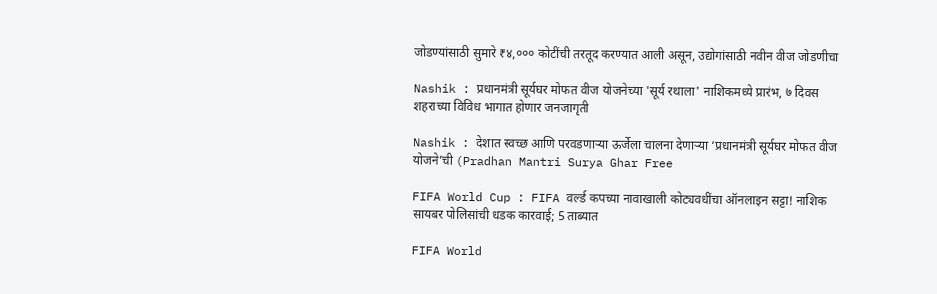जोडण्यांसाठी सुमारे ₹४,००० कोटींची तरतूद करण्यात आली असून, उद्योगांसाठी नवीन वीज जोडणीचा

Nashik : प्रधानमंत्री सूर्यघर मोफत वीज योजनेच्या 'सूर्य रथाला' नाशिकमध्ये प्रारंभ, ७ दिवस शहराच्या विविध भागात होणार जनजागृती

Nashik : देशात स्वच्छ आणि परवडणाऱ्या ऊर्जेला चालना देणाऱ्या ‘प्रधानमंत्री सूर्यघर मोफत वीज योजने’ची (Pradhan Mantri Surya Ghar Free

FIFA World Cup : FIFA वर्ल्ड कपच्या नावाखाली कोट्यवधींचा ऑनलाइन सट्टा! नाशिक सायबर पोलिसांची धडक कारवाई; 5 ताब्यात

FIFA World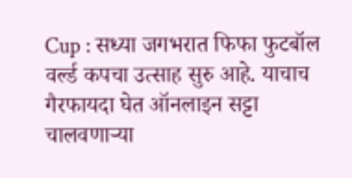Cup : सध्या जगभरात फिफा फुटबॉल वर्ल्ड कपचा उत्साह सुरु आहे. याचाच गैरफायदा घेत ऑनलाइन सट्टा चालवणाऱ्या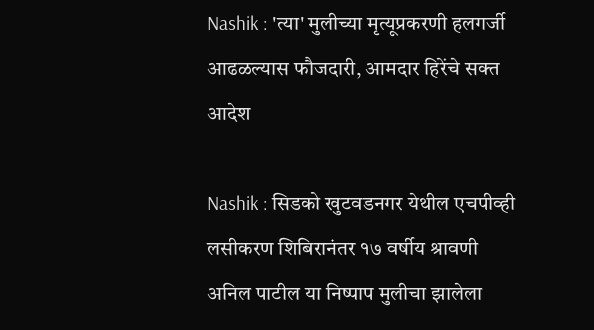Nashik : 'त्या' मुलीच्या मृत्यूप्रकरणी हलगर्जी आढळल्यास फौजदारी, आमदार हिरेंचे सक्त आदेश

Nashik : सिडको खुटवडनगर येथील एचपीव्ही लसीकरण शिबिरानंतर १७ वर्षीय श्रावणी अनिल पाटील या निष्पाप मुलीचा झालेला